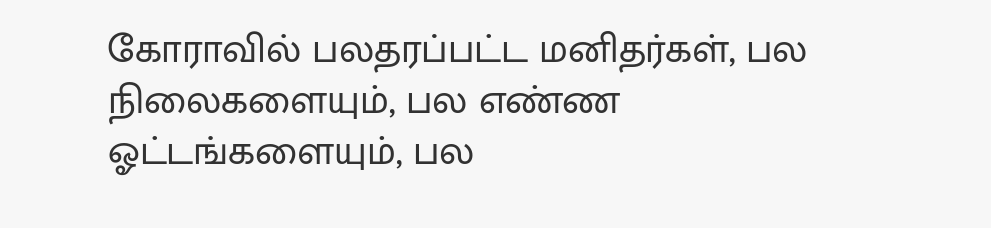கோராவில் பலதரப்பட்ட மனிதர்கள், பல நிலைகளையும், பல எண்ண ஓட்டங்களையும், பல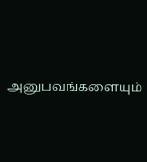அனுபவங்களையும்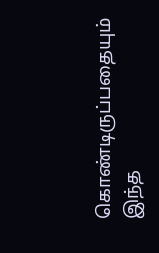கொண்டிருப்பதையும் இந்த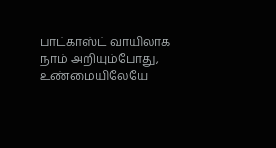பாட்காஸ்ட் வாயிலாக நாம் அறியும்போது, உண்மையிலேயே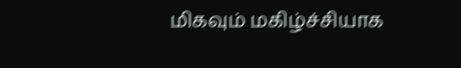மிகவும் மகிழ்ச்சியாக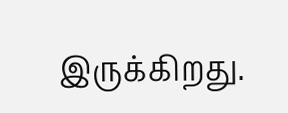இருக்கிறது.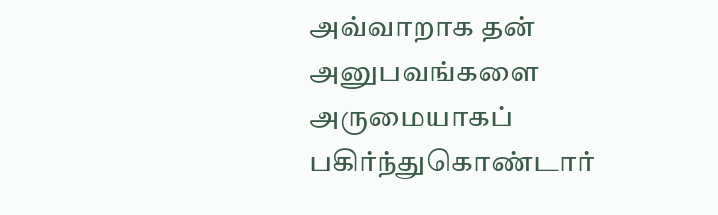அவ்வாறாக தன் அனுபவங்களை அருமையாகப் பகிர்ந்துகொண்டார்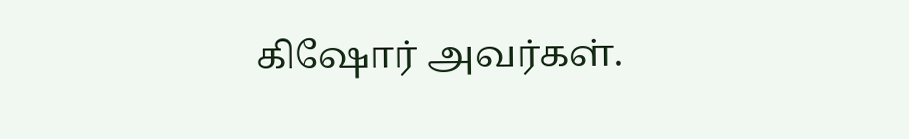கிஷோர் அவர்கள்.